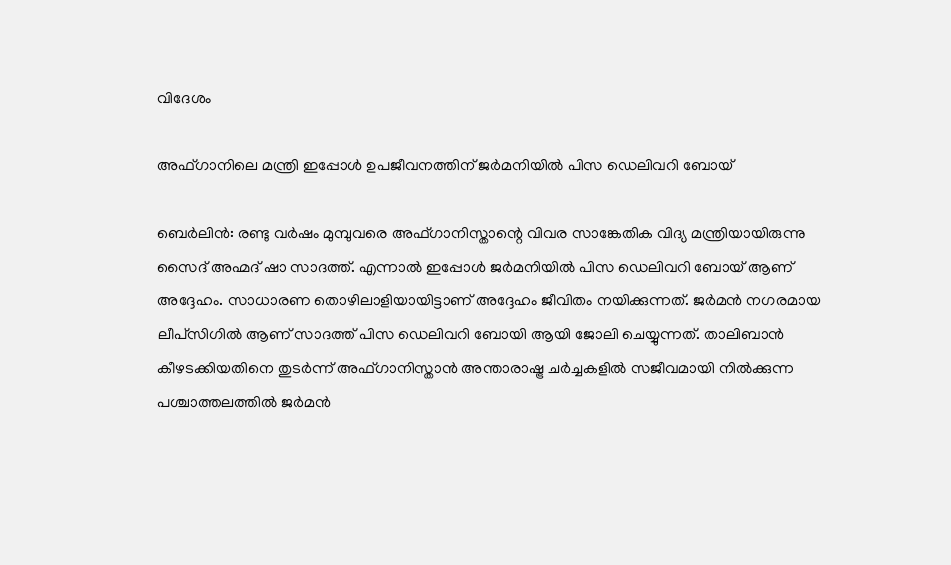വിദേശം

അഫ്ഗാനിലെ മന്ത്രി ഇപ്പോള്‍ ഉപജീവനത്തിന് ജര്‍മനിയില്‍ പിസ ഡെലിവറി ബോയ്

ബെര്‍ലിന്‍: രണ്ടു വര്‍ഷം മുമ്പുവരെ അഫ്ഗാനിസ്താന്റെ വിവര സാങ്കേതിക വിദ്യ മന്ത്രിയായിരുന്നു സൈദ് അഹ്മദ് ഷാ സാദത്ത്. എന്നാല്‍ ഇപ്പോള്‍ ജര്‍മനിയില്‍ പിസ ഡെലിവറി ബോയ് ആണ് അദ്ദേഹം. സാധാരണ തൊഴിലാളിയായിട്ടാണ് അദ്ദേഹം ജീവിതം നയിക്കുന്നത്. ജര്‍മന്‍ നഗരമായ ലീപ്‌സിഗില്‍ ആണ് സാദത്ത് പിസ ഡെലിവറി ബോയി ആയി ജോലി ചെയ്യുന്നത്. താലിബാന്‍ കീഴടക്കിയതിനെ തുടര്‍ന്ന് അഫ്ഗാനിസ്താന്‍ അന്താരാഷ്ട്ര ചര്‍ച്ചകളില്‍ സജീവമായി നില്‍ക്കുന്ന പശ്ചാത്തലത്തില്‍ ജര്‍മന്‍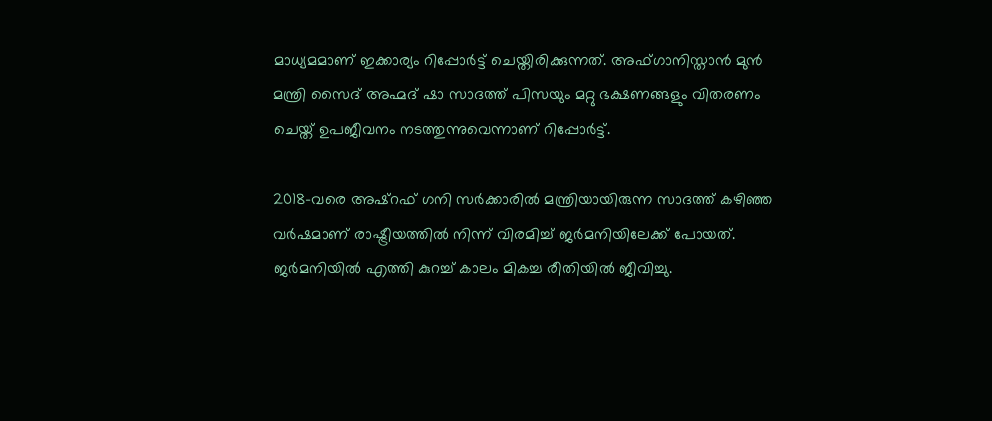മാധ്യമമാണ് ഇക്കാര്യം റിപ്പോര്‍ട്ട് ചെയ്തിരിക്കുന്നത്. അഫ്ഗാനിസ്താന്‍ മുന്‍ മന്ത്രി സൈദ് അഹ്മദ് ഷാ സാദത്ത് പിസയും മറ്റു ഭക്ഷണങ്ങളും വിതരണം ചെയ്ത് ഉപജീവനം നടത്തുന്നുവെന്നാണ് റിപ്പോര്‍ട്ട്.

2018-വരെ അഷ്‌റഫ് ഗനി സര്‍ക്കാരില്‍ മന്ത്രിയായിരുന്ന സാദത്ത് കഴിഞ്ഞ വര്‍ഷമാണ് രാഷ്ട്രീയത്തില്‍ നിന്ന് വിരമിച്ച് ജര്‍മനിയിലേക്ക് പോയത്. ജര്‍മനിയില്‍ എത്തി കുറച്ച് കാലം മികച്ച രീതിയില്‍ ജീവിച്ചു.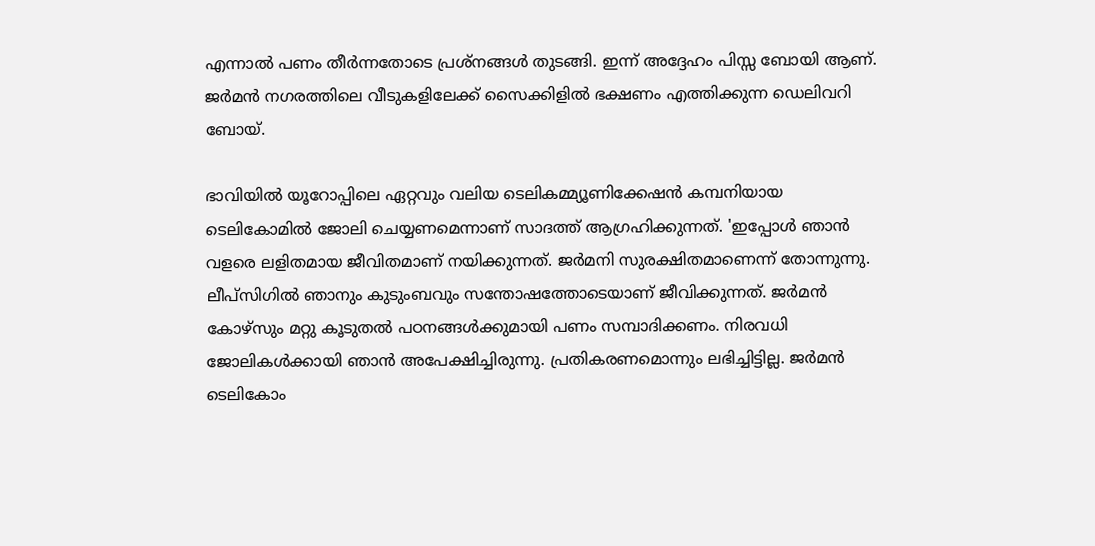എന്നാല്‍ പണം തീര്‍ന്നതോടെ പ്രശ്‌നങ്ങള്‍ തുടങ്ങി. ഇന്ന് അദ്ദേഹം പിസ്സ ബോയി ആണ്. ജര്‍മന്‍ നഗരത്തിലെ വീടുകളിലേക്ക് സൈക്കിളില്‍ ഭക്ഷണം എത്തിക്കുന്ന ഡെലിവറി ബോയ്.

ഭാവിയില്‍ യൂറോപ്പിലെ ഏറ്റവും വലിയ ടെലികമ്മ്യൂണിക്കേഷന്‍ കമ്പനിയായ ടെലികോമില്‍ ജോലി ചെയ്യണമെന്നാണ് സാദത്ത് ആഗ്രഹിക്കുന്നത്. 'ഇപ്പോള്‍ ഞാന്‍ വളരെ ലളിതമായ ജീവിതമാണ് നയിക്കുന്നത്. ജര്‍മനി സുരക്ഷിതമാണെന്ന് തോന്നുന്നു. ലീപ്‌സിഗില്‍ ഞാനും കുടുംബവും സന്തോഷത്തോടെയാണ് ജീവിക്കുന്നത്. ജര്‍മന്‍ കോഴ്‌സും മറ്റു കൂടുതല്‍ പഠനങ്ങള്‍ക്കുമായി പണം സമ്പാദിക്കണം. നിരവധി ജോലികള്‍ക്കായി ഞാന്‍ അപേക്ഷിച്ചിരുന്നു. പ്രതികരണമൊന്നും ലഭിച്ചിട്ടില്ല. ജര്‍മന്‍ ടെലികോം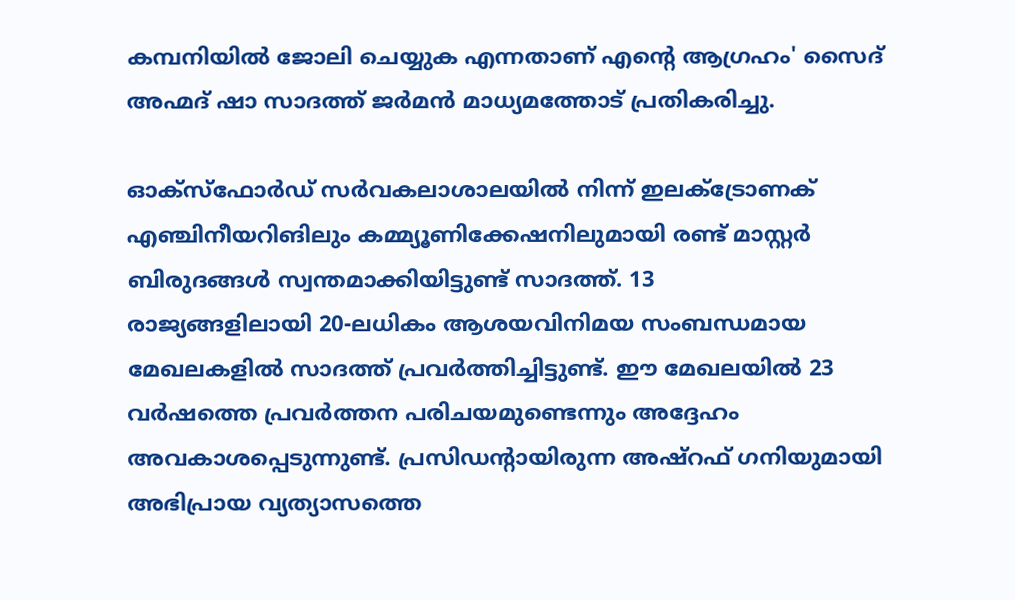കമ്പനിയില്‍ ജോലി ചെയ്യുക എന്നതാണ് എന്റെ ആഗ്രഹം' സൈദ് അഹ്മദ് ഷാ സാദത്ത് ജര്‍മന്‍ മാധ്യമത്തോട് പ്രതികരിച്ചു.

ഓക്‌സ്ഫോര്‍ഡ് സര്‍വകലാശാലയില്‍ നിന്ന് ഇലക്ട്രോണക് എഞ്ചിനീയറിങിലും കമ്മ്യൂണിക്കേഷനിലുമായി രണ്ട് മാസ്റ്റര്‍ ബിരുദങ്ങള്‍ സ്വന്തമാക്കിയിട്ടുണ്ട് സാദത്ത്. 13
രാജ്യങ്ങളിലായി 20-ലധികം ആശയവിനിമയ സംബന്ധമായ മേഖലകളില്‍ സാദത്ത് പ്രവര്‍ത്തിച്ചിട്ടുണ്ട്. ഈ മേഖലയില്‍ 23 വര്‍ഷത്തെ പ്രവര്‍ത്തന പരിചയമുണ്ടെന്നും അദ്ദേഹം അവകാശപ്പെടുന്നുണ്ട്. പ്രസിഡന്റായിരുന്ന അഷ്‌റഫ് ഗനിയുമായി അഭിപ്രായ വ്യത്യാസത്തെ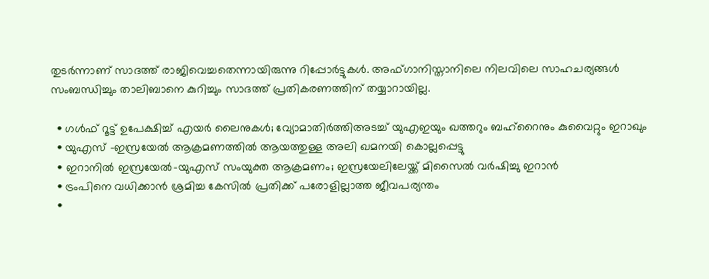തുടര്‍ന്നാണ് സാദത്ത് രാജിവെച്ചതെന്നായിരുന്നു റിപ്പോര്‍ട്ടുകള്‍. അഫ്ഗാനിസ്താനിലെ നിലവിലെ സാഹചര്യങ്ങള്‍ സംബന്ധിച്ചും താലിബാനെ കുറിച്ചും സാദത്ത് പ്രതികരണത്തിന് തയ്യാറായില്ല.

  • ഗള്‍ഫ് റൂട്ട് ഉപേക്ഷിച്ച് എയര്‍ ലൈനുകള്‍; വ്യോമാതിര്‍ത്തിഅടച്ച് യുഎഇയും ഖത്തറും ബഹ്റൈനും കുവൈറ്റും ഇറാഖും
  • യുഎസ് -ഇസ്രയേല്‍ ആക്രമണത്തില്‍ ആയത്തുള്ള അലി ഖമനയി കൊല്ലപ്പെട്ടു
  • ഇറാനില്‍ ഇസ്രയേല്‍-യുഎസ് സംയുക്ത ആക്രമണം; ഇസ്രയേലിലേയ്ക്ക് മിസൈല്‍ വര്‍ഷിച്ചു ഇറാന്‍
  • ട്രംപിനെ വധിക്കാന്‍ ശ്രമിച്ച കേസില്‍ പ്രതിക്ക് പരോളില്ലാത്ത ജീവപര്യന്തം
  •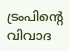ട്രംപിന്റെ വിവാദ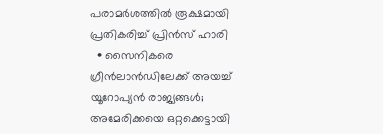പരാമര്‍ശത്തില്‍ രൂക്ഷമായി പ്രതികരിച്ച് പ്രിന്‍സ് ഹാരി
  • സൈനികരെ ഗ്രീന്‍ലാന്‍ഡിലേക്ക് അയച്ച് യൂറോപ്യന്‍ രാജ്യങ്ങള്‍; അമേരിക്കയെ ഒറ്റക്കെട്ടായി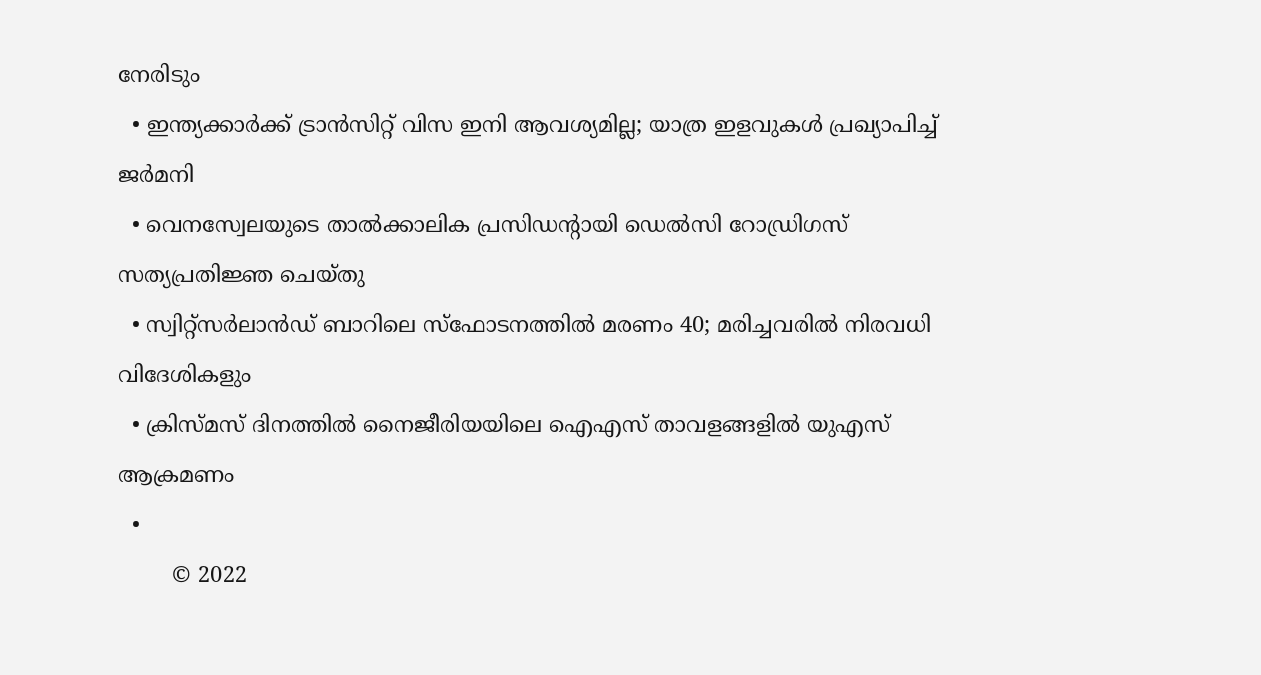നേരിടും
  • ഇന്ത്യക്കാര്‍ക്ക് ട്രാന്‍സിറ്റ് വിസ ഇനി ആവശ്യമില്ല; യാത്ര ഇളവുകള്‍ പ്രഖ്യാപിച്ച് ജര്‍മനി
  • വെനസ്വേലയുടെ താല്‍ക്കാലിക പ്രസിഡന്റായി ഡെല്‍സി റോഡ്രിഗസ് സത്യപ്രതിജ്ഞ ചെയ്തു
  • സ്വിറ്റ്‌സര്‍ലാന്‍ഡ് ബാറിലെ സ്‌ഫോടനത്തില്‍ മരണം 40; മരിച്ചവരില്‍ നിരവധി വിദേശികളും
  • ക്രിസ്മസ് ദിനത്തില്‍ നൈജീരിയയിലെ ഐഎസ് താവളങ്ങളില്‍ യുഎസ് ആക്രമണം
  •
        © 2022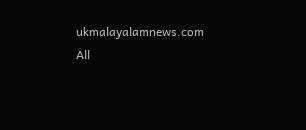ukmalayalamnews.com All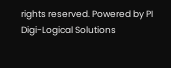rights reserved. Powered by PI Digi-Logical Solutions